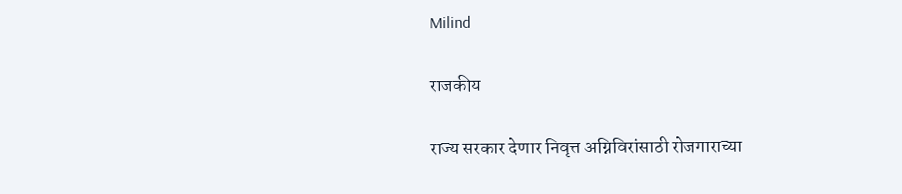Milind

राजकीय

राज्य सरकार देणार निवृत्त अग्निविरांसाठी रोजगाराच्या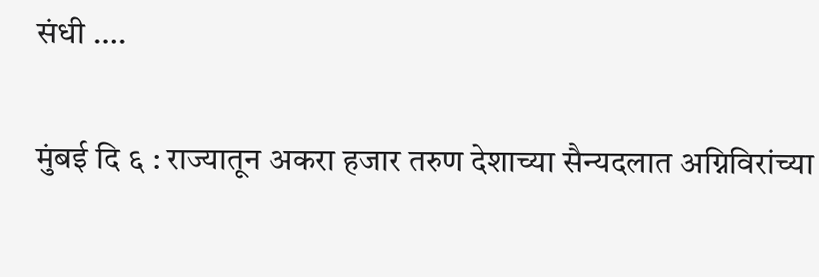संधी ….

मुंबई दि ६ : राज्यातून अकरा हजार तरुण देशाच्या सैन्यदलात अग्निविरांच्या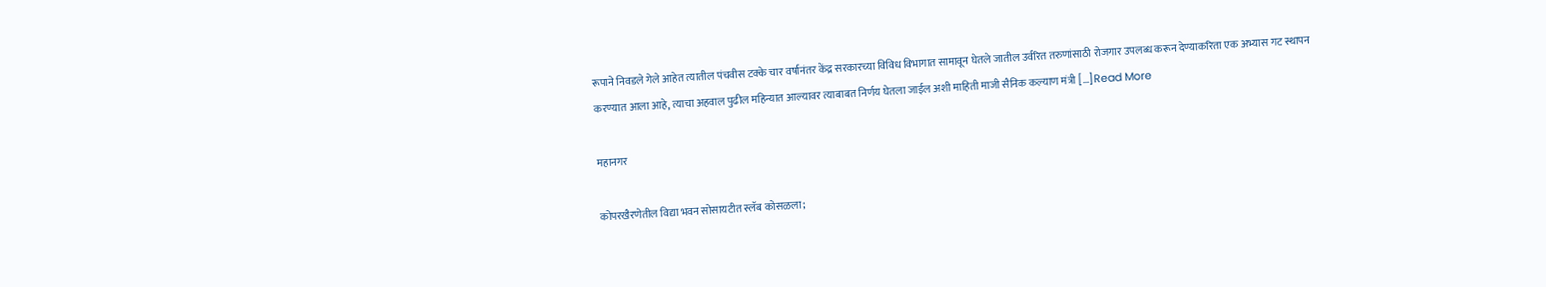रूपाने निवडले गेले आहेत त्यातील पंचवीस टक्के चार वर्षानंतर केंद्र सरकारच्या विविध विभागात सामावून घेतले जातील उर्वरित तरुणांसाठी रोजगार उपलब्ध करून देण्याकरिता एक अभ्यास गट स्थापन करण्यात आला आहे, त्याचा अहवाल पुढील महिन्यात आल्यावर त्याबाबत निर्णय घेतला जाईल अशी माहिती माजी सैनिक कल्याण मंत्री […]Read More

महानगर

कोपरखैरणेतील विद्या भवन सोसायटीत स्लॅब कोसळला;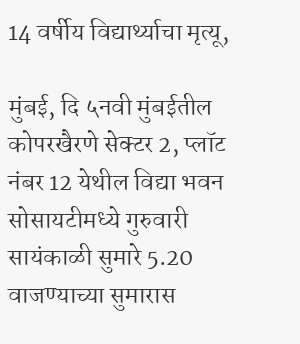14 वर्षीय विद्यार्थ्याचा मृत्यू,

मुंबई, दि ५नवी मुंबईतील कोपरखैरणे सेक्टर 2, प्लॉट नंबर 12 येथील विद्या भवन सोसायटीमध्ये गुरुवारी सायंकाळी सुमारे 5.20 वाजण्याच्या सुमारास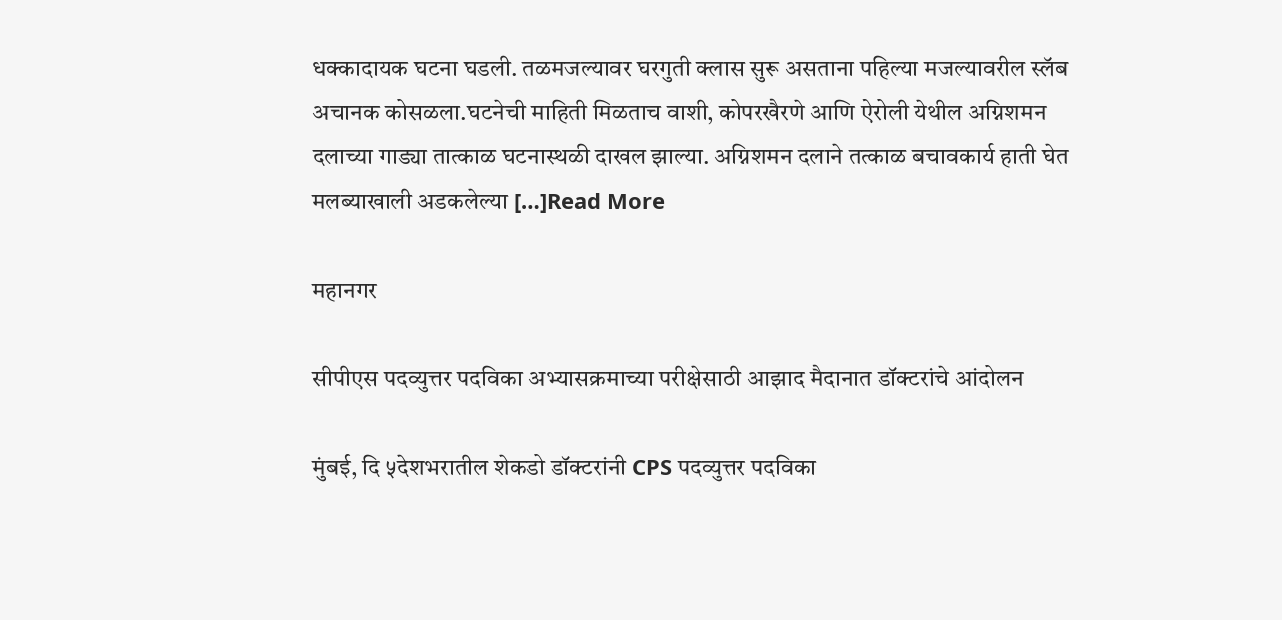धक्कादायक घटना घडली. तळमजल्यावर घरगुती क्लास सुरू असताना पहिल्या मजल्यावरील स्लॅब अचानक कोसळला.घटनेची माहिती मिळताच वाशी, कोपरखैरणे आणि ऐरोली येथील अग्निशमन दलाच्या गाड्या तात्काळ घटनास्थळी दाखल झाल्या. अग्निशमन दलाने तत्काळ बचावकार्य हाती घेत मलब्याखाली अडकलेल्या […]Read More

महानगर

सीपीएस पदव्युत्तर पदविका अभ्यासक्रमाच्या परीक्षेसाठी आझाद मैदानात डॉक्टरांचे आंदोलन

मुंबई, दि ५देशभरातील शेकडो डॉक्टरांनी CPS पदव्युत्तर पदविका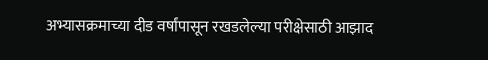अभ्यासक्रमाच्या दीड वर्षांपासून रखडलेल्या परीक्षेसाठी आझाद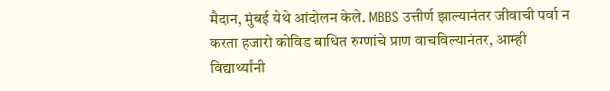मैदान, मुंबई येथे आंदोलन केले. MBBS उत्तीर्ण झाल्यानंतर जीवाची पर्वा न करता हजारो कोविड बाधित रुग्णांचे प्राण वाचविल्यानंतर, आम्ही विद्यार्थ्यांनी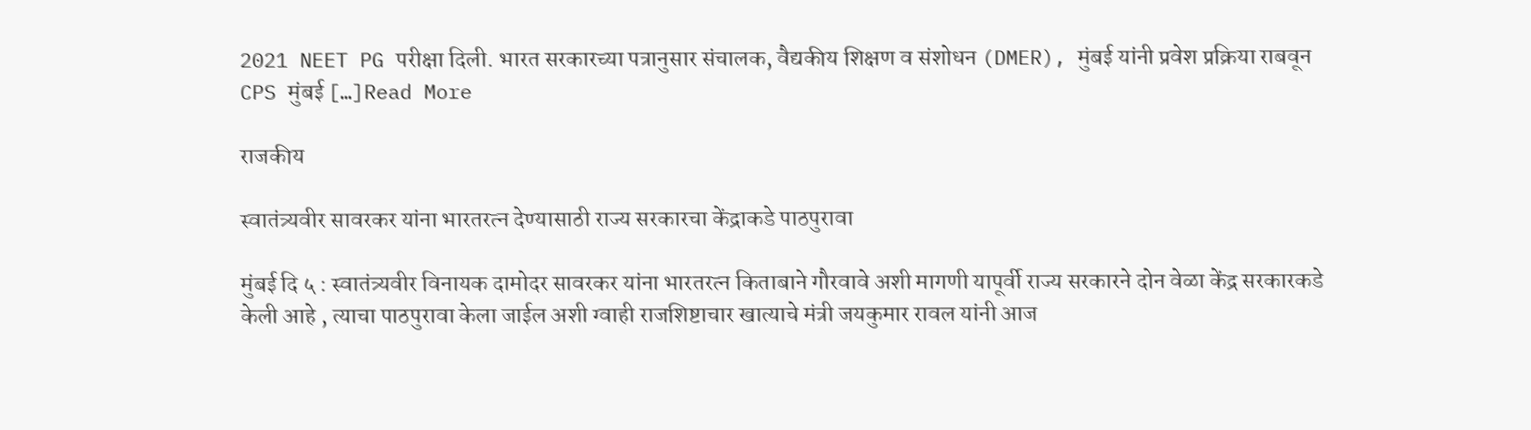2021 NEET PG परीक्षा दिली. भारत सरकारच्या पत्रानुसार संचालक, वैद्यकीय शिक्षण व संशोधन (DMER), मुंबई यांनी प्रवेश प्रक्रिया राबवून CPS मुंबई […]Read More

राजकीय

स्वातंत्र्यवीर सावरकर यांना भारतरत्न देण्यासाठी राज्य सरकारचा केंद्राकडे पाठपुरावा

मुंबई दि ५ : स्वातंत्र्यवीर विनायक दामोदर सावरकर यांना भारतरत्न किताबाने गौरवावे अशी मागणी यापूर्वी राज्य सरकारने दोन वेळा केंद्र सरकारकडे केली आहे , त्याचा पाठपुरावा केला जाईल अशी ग्वाही राजशिष्टाचार खात्याचे मंत्री जयकुमार रावल यांनी आज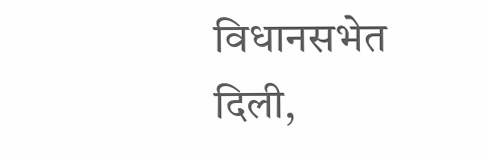विधानसभेत दिली,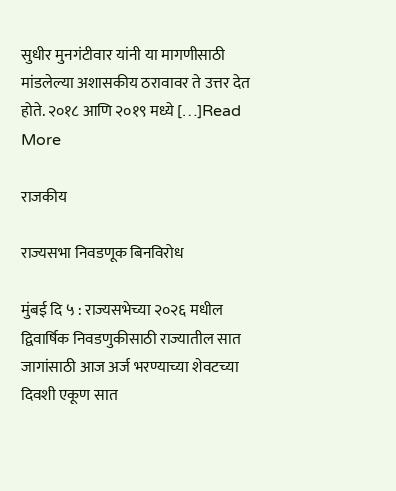सुधीर मुनगंटीवार यांनी या मागणीसाठी मांडलेल्या अशासकीय ठरावावर ते उत्तर देत होते. २०१८ आणि २०१९ मध्ये […]Read More

राजकीय

राज्यसभा निवडणूक बिनविरोध

मुंबई दि ५ : राज्यसभेच्या २०२६ मधील द्विवार्षिक निवडणुकीसाठी राज्यातील सात जागांसाठी आज अर्ज भरण्याच्या शेवटच्या दिवशी एकूण सात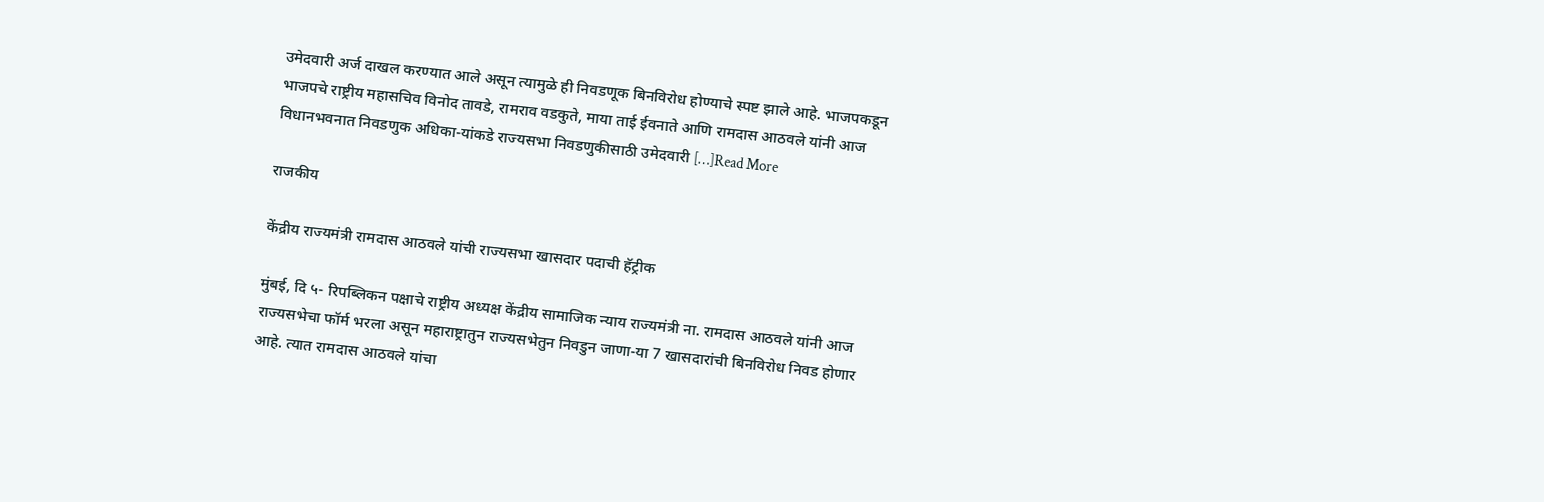उमेदवारी अर्ज दाखल करण्यात आले असून त्यामुळे ही निवडणूक बिनविरोध होण्याचे स्पष्ट झाले आहे. भाजपकडून भाजपचे राष्ट्रीय महासचिव विनोद तावडे, रामराव वडकुते, माया ताई ईवनाते आणि रामदास आठवले यांनी आज विधानभवनात निवडणुक अधिका-यांकडे राज्यसभा निवडणुकीसाठी उमेदवारी […]Read More

राजकीय

केंद्रीय राज्यमंत्री रामदास आठवले यांची राज्यसभा खासदार पदाची हॅट्रीक

मुंबई, दि ५- रिपब्लिकन पक्षाचे राष्ट्रीय अध्यक्ष केंद्रीय सामाजिक न्याय राज्यमंत्री ना. रामदास आठवले यांनी आज राज्यसभेचा फॉर्म भरला असून महाराष्ट्रातुन राज्यसभेतुन निवडुन जाणा-या 7 खासदारांची बिनविरोध निवड होणार आहे. त्यात रामदास आठवले यांचा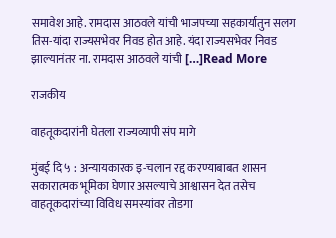समावेश आहे. रामदास आठवले यांची भाजपच्या सहकार्यातुन सलग तिस-यांदा राज्यसभेवर निवड होत आहे. यंदा राज्यसभेवर निवड झाल्यानंतर ना. रामदास आठवले यांची […]Read More

राजकीय

वाहतूकदारांनी घेतला राज्यव्यापी संप मागे

मुंबई दि ५ : अन्यायकारक इ-चलान रद्द करण्याबाबत शासन सकारात्मक भूमिका घेणार असल्याचे आश्वासन देत तसेच वाहतूकदारांच्या विविध समस्यांवर तोडगा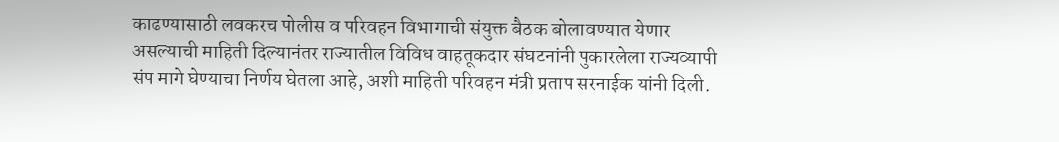काढण्यासाठी लवकरच पोलीस व परिवहन विभागाची संयुक्त बैठक बोलावण्यात येणार असल्याची माहिती दिल्यानंतर राज्यातील विविध वाहतूकदार संघटनांनी पुकारलेला राज्यव्यापी संप मागे घेण्याचा निर्णय घेतला आहे, अशी माहिती परिवहन मंत्री प्रताप सरनाईक यांनी दिली.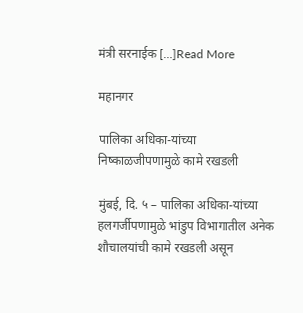मंत्री सरनाईक […]Read More

महानगर

पालिका अधिका-यांच्या निष्काळजीपणामुळे कामे रखडली

मुंबई, दि. ५ – पालिका अधिका-यांच्या हलगर्जीपणामुळे भांडुप विभागातील अनेक शौचालयांची कामे रखडली असून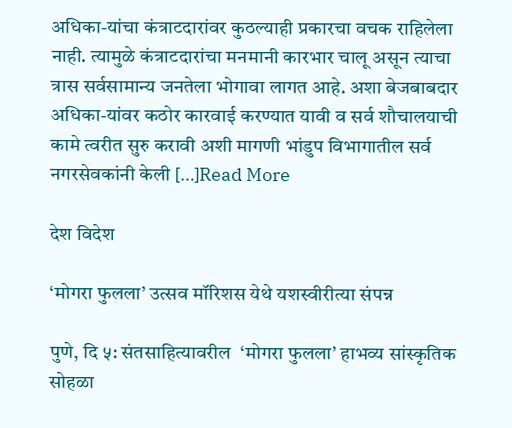अधिका-यांचा कंत्राटदारांवर कुठल्याही प्रकारचा वचक राहिलेला नाही. त्यामुळे कंत्राटदारांचा मनमानी कारभार चालू असून त्याचा त्रास सर्वसामान्य जनतेला भोगावा लागत आहे. अशा बेजबाबदार अधिका-यांवर कठोर कारवाई करण्यात यावी व सर्व शौचालयाची कामे त्वरीत सुरु करावी अशी मागणी भांडुप विभागातील सर्व नगरसेवकांनी केली […]Read More

देश विदेश

‘मोगरा फुलला’ उत्सव मॉरिशस येथे यशस्वीरीत्या संपन्न

पुणे, दि ५: संतसाहित्यावरील  ‘मोगरा फुलला’ हाभव्य सांस्कृतिक सोहळा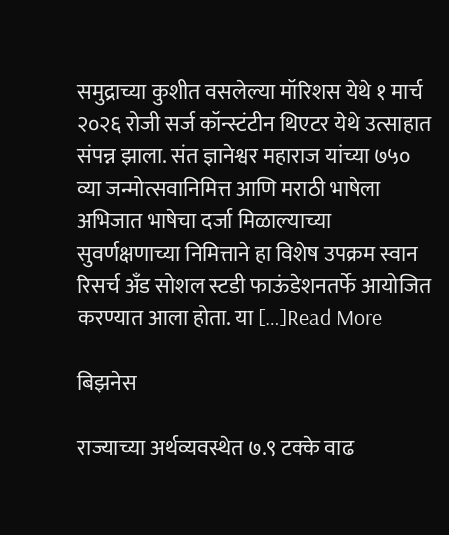समुद्राच्या कुशीत वसलेल्या मॉरिशस येथे १ मार्च २०२६ रोजी सर्ज कॉन्स्टंटीन थिएटर येथे उत्साहात संपन्न झाला. संत ज्ञानेश्वर महाराज यांच्या ७५० व्या जन्मोत्सवानिमित्त आणि मराठी भाषेला अभिजात भाषेचा दर्जा मिळाल्याच्या सुवर्णक्षणाच्या निमित्ताने हा विशेष उपक्रम स्वान रिसर्च अँड सोशल स्टडी फाऊंडेशनतर्फे आयोजित करण्यात आला होता. या […]Read More

बिझनेस

राज्याच्या अर्थव्यवस्थेत ७.९ टक्के वाढ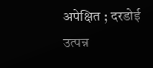अपेक्षित ; दरडोई उत्पन्न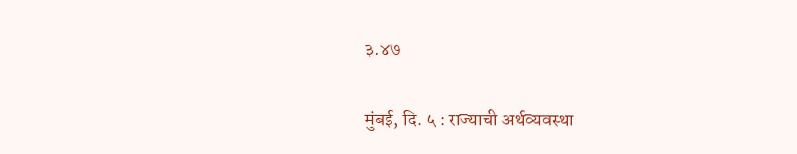३.४७

मुंबई, दि. ५ : राज्याची अर्थव्यवस्था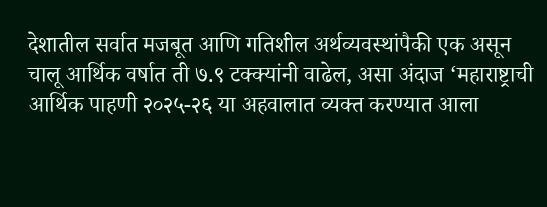देशातील सर्वात मजबूत आणि गतिशील अर्थव्यवस्थांपैकी एक असून चालू आर्थिक वर्षात ती ७.९ टक्क्यांनी वाढेल, असा अंदाज ‘महाराष्ट्राची आर्थिक पाहणी २०२५-२६ या अहवालात व्यक्त करण्यात आला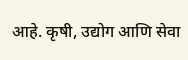आहे. कृषी, उद्योग आणि सेवा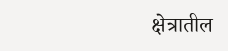क्षेत्रातील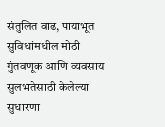संतुलित वाढ, पायाभूत सुविधांमधील मोठी गुंतवणूक आणि व्यवसाय सुलभतेसाठी केलेल्या सुधारणा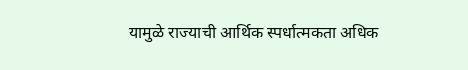यामुळे राज्याची आर्थिक स्पर्धात्मकता अधिक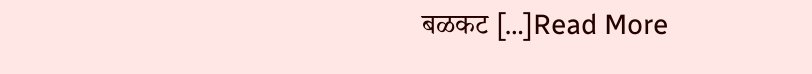बळकट […]Read More